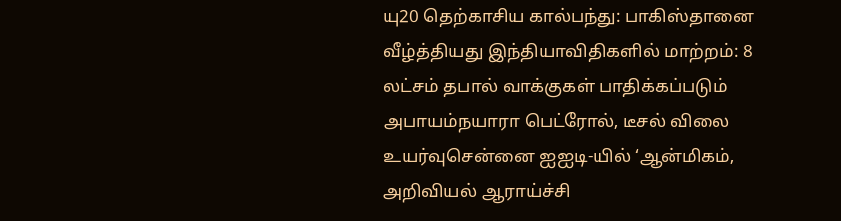யு20 தெற்காசிய கால்பந்து: பாகிஸ்தானை வீழ்த்தியது இந்தியாவிதிகளில் மாற்றம்: 8 லட்சம் தபால் வாக்குகள் பாதிக்கப்படும் அபாயம்நயாரா பெட்ரோல், டீசல் விலை உயர்வுசென்னை ஐஐடி-யில் ‘ஆன்மிகம், அறிவியல் ஆராய்ச்சி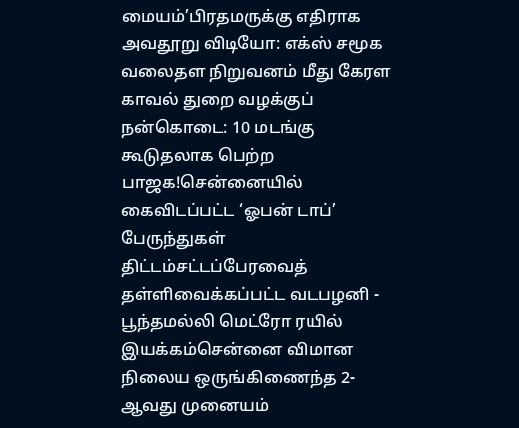மையம்’பிரதமருக்கு எதிராக அவதூறு விடியோ: எக்ஸ் சமூக வலைதள நிறுவனம் மீது கேரள காவல் துறை வழக்குப் நன்கொடை: 10 மடங்கு கூடுதலாக பெற்ற பாஜக!சென்னையில் கைவிடப்பட்ட ‘ஓபன் டாப்’ பேருந்துகள் திட்டம்சட்டப்பேரவைத் தள்ளிவைக்கப்பட்ட வடபழனி - பூந்தமல்லி மெட்ரோ ரயில் இயக்கம்சென்னை விமான நிலைய ஒருங்கிணைந்த 2-ஆவது முனையம்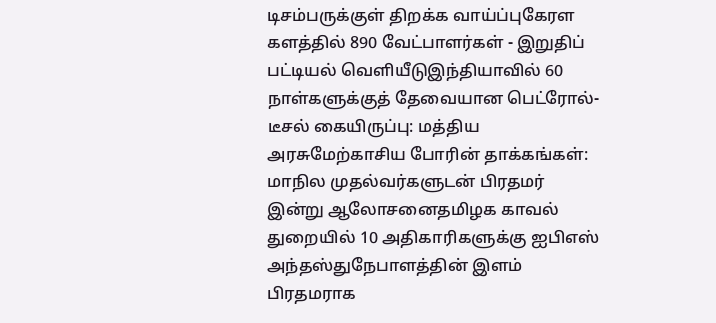டிசம்பருக்குள் திறக்க வாய்ப்புகேரள களத்தில் 890 வேட்பாளர்கள் - இறுதிப் பட்டியல் வெளியீடுஇந்தியாவில் 60 நாள்களுக்குத் தேவையான பெட்ரோல்-டீசல் கையிருப்பு: மத்திய அரசுமேற்காசிய போரின் தாக்கங்கள்: மாநில முதல்வர்களுடன் பிரதமர் இன்று ஆலோசனைதமிழக காவல் துறையில் 10 அதிகாரிகளுக்கு ஐபிஎஸ் அந்தஸ்துநேபாளத்தின் இளம் பிரதமராக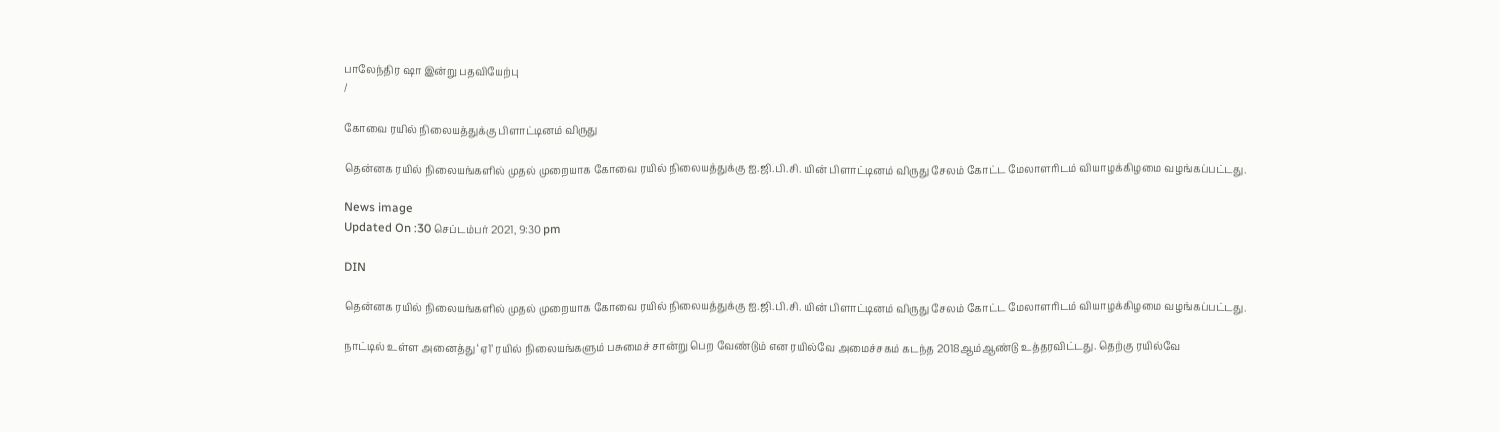பாலேந்திர ஷா இன்று பதவியேற்பு
/

கோவை ரயில் நிலையத்துக்கு பிளாட்டினம் விருது

தென்னக ரயில் நிலையங்களில் முதல் முறையாக கோவை ரயில் நிலையத்துக்கு ஐ.ஜி.பி.சி. யின் பிளாட்டினம் விருது சேலம் கோட்ட மேலாளரிடம் வியாழக்கிழமை வழங்கப்பட்டது.

News image
Updated On :30 செப்டம்பர் 2021, 9:30 pm

DIN

தென்னக ரயில் நிலையங்களில் முதல் முறையாக கோவை ரயில் நிலையத்துக்கு ஐ.ஜி.பி.சி. யின் பிளாட்டினம் விருது சேலம் கோட்ட மேலாளரிடம் வியாழக்கிழமை வழங்கப்பட்டது.

நாட்டில் உள்ள அனைத்து ‘ஏ1’ ரயில் நிலையங்களும் பசுமைச் சான்று பெற வேண்டும் என ரயில்வே அமைச்சகம் கடந்த 2018ஆம்ஆண்டு உத்தரவிட்டது. தெற்கு ரயில்வே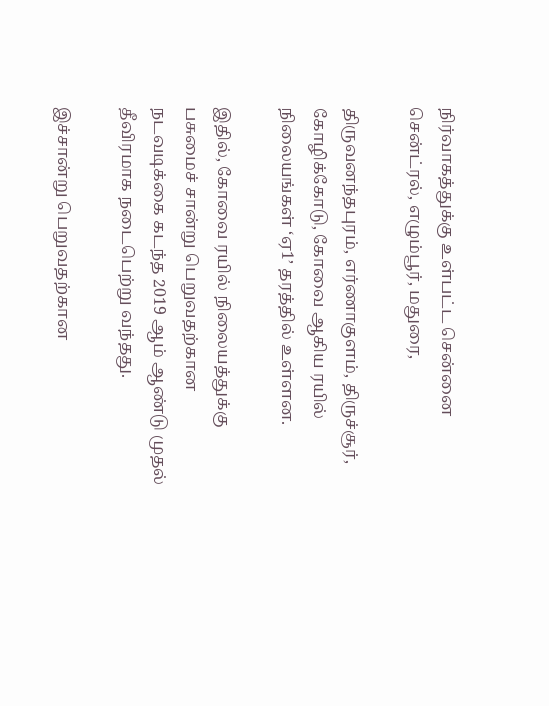நிர்வாகத்துக்கு உள்பட்ட சென்னை சென்ட்ரல், எழும்பூர், மதுரை,

திருவனந்தபுரம், எர்ணாகுளம், திருச்சூர், கோழிக்கோடு, கோவை ஆகிய ரயில் நிலையங்கள் ‘ஏ1’ தரத்தில் உள்ளன.

இதில், கோவை ரயில் நிலையத்துக்கு பசுமைச் சான்று பெறுவதற்கான நடவடிக்கை கடந்த 2019 ஆம் ஆண்டு முதல் தீவிரமாக நடைபெற்று வந்தது.

இச்சான்று பெறுவதற்கான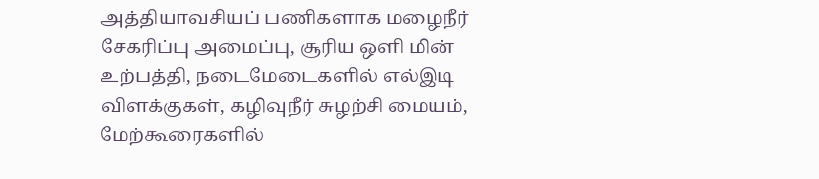அத்தியாவசியப் பணிகளாக மழைநீர் சேகரிப்பு அமைப்பு, சூரிய ஒளி மின் உற்பத்தி, நடைமேடைகளில் எல்இடி விளக்குகள், கழிவுநீர் சுழற்சி மையம், மேற்கூரைகளில்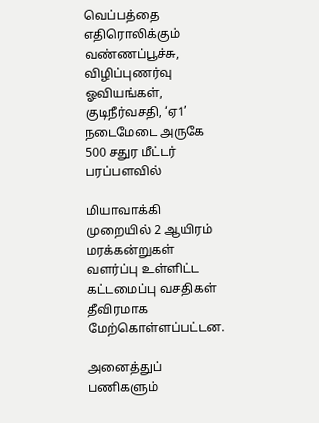வெப்பத்தை எதிரொலிக்கும் வண்ணப்பூச்சு, விழிப்புணர்வு ஓவியங்கள், குடிநீர்வசதி, ‘ஏ1’ நடைமேடை அருகே 500 சதுர மீட்டர் பரப்பளவில்

மியாவாக்கி முறையில் 2 ஆயிரம் மரக்கன்றுகள் வளர்ப்பு உள்ளிட்ட கட்டமைப்பு வசதிகள் தீவிரமாக மேற்கொள்ளப்பட்டன.

அனைத்துப் பணிகளும்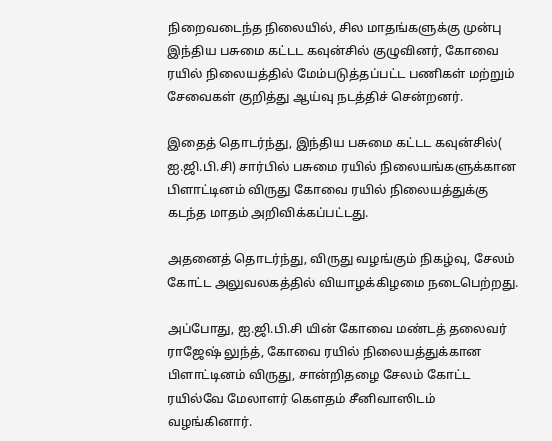நிறைவடைந்த நிலையில், சில மாதங்களுக்கு முன்பு இந்திய பசுமை கட்டட கவுன்சில் குழுவினர், கோவை ரயில் நிலையத்தில் மேம்படுத்தப்பட்ட பணிகள் மற்றும் சேவைகள் குறித்து ஆய்வு நடத்திச் சென்றனர்.

இதைத் தொடர்ந்து, இந்திய பசுமை கட்டட கவுன்சில்( ஐ.ஜி.பி.சி) சார்பில் பசுமை ரயில் நிலையங்களுக்கான பிளாட்டினம் விருது கோவை ரயில் நிலையத்துக்கு கடந்த மாதம் அறிவிக்கப்பட்டது.

அதனைத் தொடர்ந்து, விருது வழங்கும் நிகழ்வு, சேலம் கோட்ட அலுவலகத்தில் வியாழக்கிழமை நடைபெற்றது.

அப்போது, ஐ.ஜி.பி.சி யின் கோவை மண்டத் தலைவர் ராஜேஷ் லுந்த், கோவை ரயில் நிலையத்துக்கான பிளாட்டினம் விருது, சான்றிதழை சேலம் கோட்ட ரயில்வே மேலாளர் கெளதம் சீனிவாஸிடம் வழங்கினார்.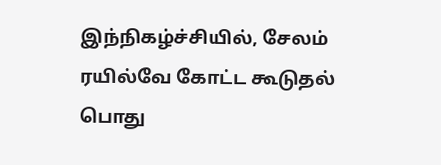இந்நிகழ்ச்சியில், சேலம் ரயில்வே கோட்ட கூடுதல் பொது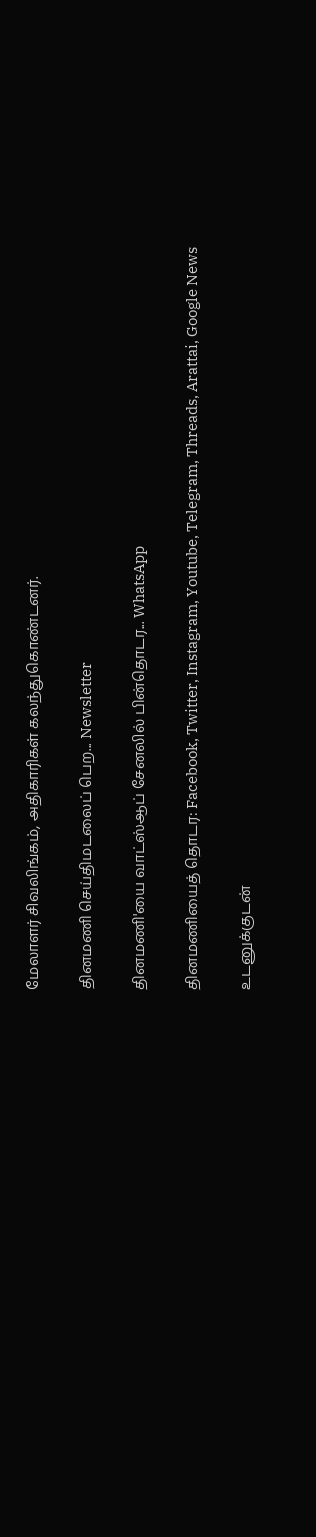மேலாளர் சிவலிங்கம், அதிகாரிகள் கலந்துகொண்டனர்.

தினமணி செய்திமடலைப் பெற... Newsletter

தினமணி'யை வாட்ஸ்ஆப் சேனலில் பின்தொடர... WhatsApp

தினமணியைத் தொடர: Facebook, Twitter, Instagram, Youtube, Telegram, Threads, Arattai, Google News

உடனுக்குடன்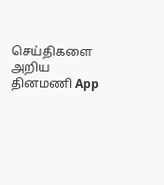செய்திகளை அறிய தினமணி App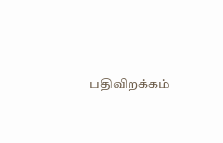பதிவிறக்கம்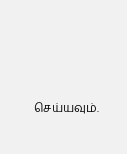செய்யவும்.